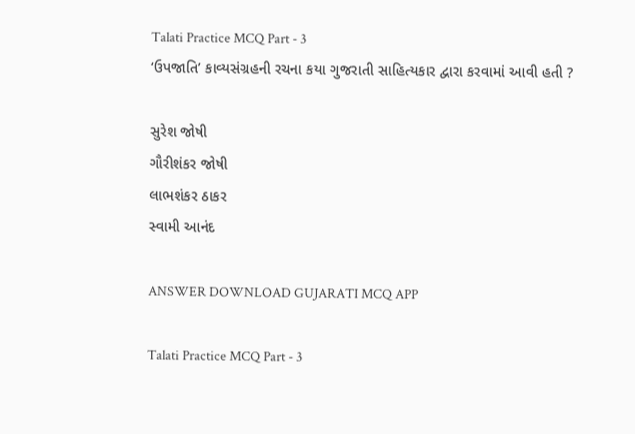Talati Practice MCQ Part - 3
‘ઉપજાતિ’ કાવ્યસંગ્રહની રચના કયા ગુજરાતી સાહિત્યકાર દ્વારા કરવામાં આવી હતી ?

સુરેશ જોષી
ગૌરીશંકર જોષી
લાભશંકર ઠાકર
સ્વામી આનંદ

ANSWER DOWNLOAD GUJARATI MCQ APP

Talati Practice MCQ Part - 3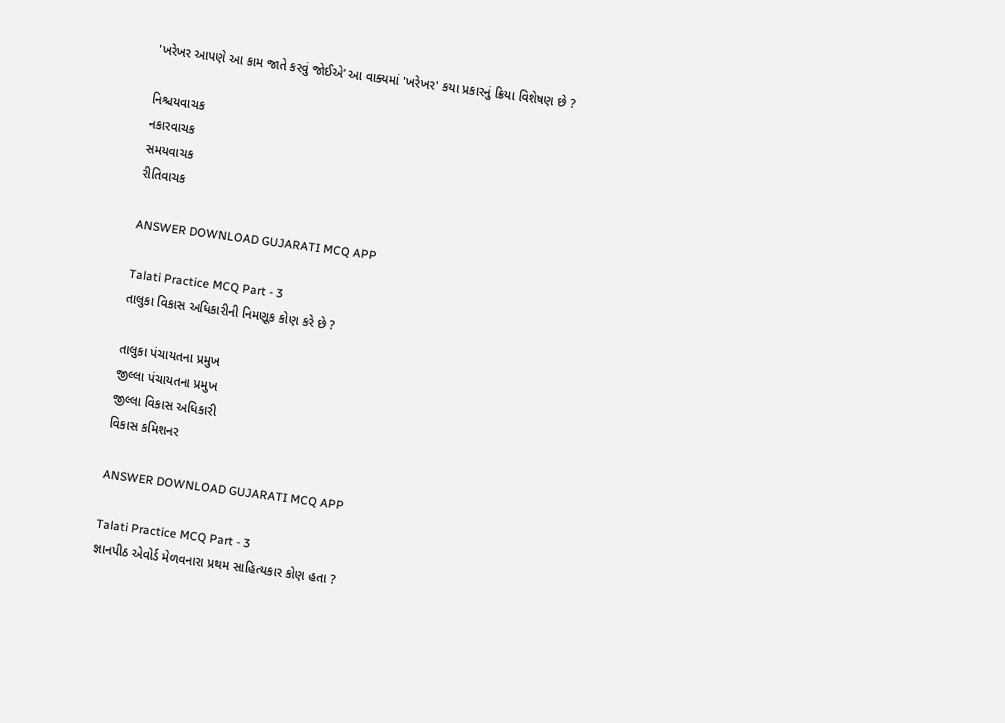'ખરેખર આપણે આ કામ જાતે કરવું જોઈએ’ આ વાક્યમાં 'ખરેખર' કયા પ્રકારનું ક્રિયા વિશેષણ છે ?

નિશ્ચયવાચક
નકારવાચક
સમયવાચક
રીતિવાચક

ANSWER DOWNLOAD GUJARATI MCQ APP

Talati Practice MCQ Part - 3
તાલુકા વિકાસ અધિકારીની નિમણૂક કોણ કરે છે ?

તાલુકા પંચાયતના પ્રમુખ
જીલ્લા પંચાયતના પ્રમુખ
જીલ્લા વિકાસ અધિકારી
વિકાસ કમિશનર

ANSWER DOWNLOAD GUJARATI MCQ APP

Talati Practice MCQ Part - 3
જ્ઞાનપીઠ એવોર્ડ મેળવનારા પ્રથમ સાહિત્યકાર કોણ હતા ?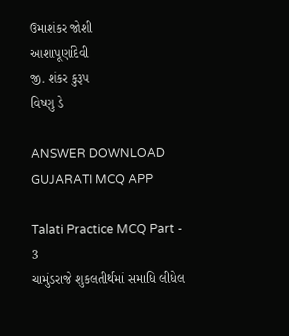ઉમાશંકર જોશી
આશાપૂર્ણાદેવી
જી. શંકર કુરૂપ
વિષ્ણુ ડે

ANSWER DOWNLOAD GUJARATI MCQ APP

Talati Practice MCQ Part - 3
ચામુંડરાજે શુકલતીર્થમાં સમાધિ લીધેલ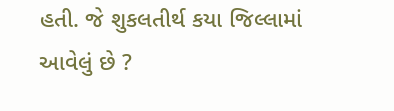હતી. જે શુકલતીર્થ કયા જિલ્લામાં આવેલું છે ?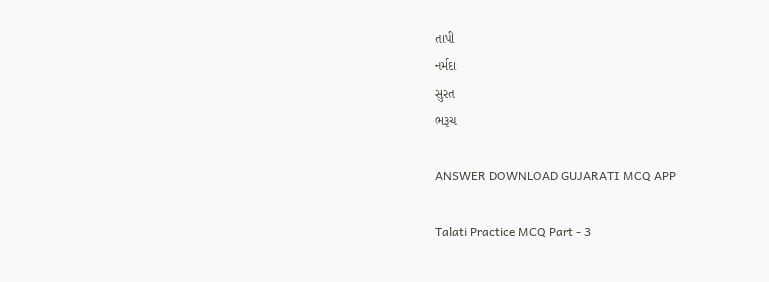તાપી
નર્મદા
સુરત
ભરૂચ

ANSWER DOWNLOAD GUJARATI MCQ APP

Talati Practice MCQ Part - 3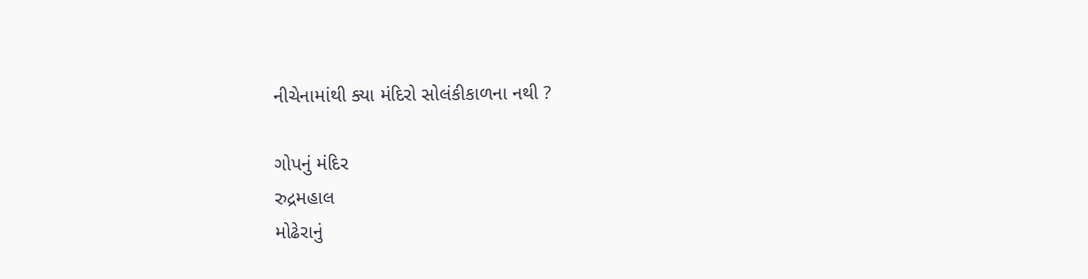નીચેનામાંથી ક્યા મંદિરો સોલંકીકાળના નથી ?

ગોપનું મંદિર
રુદ્રમહાલ
મોઢેરાનું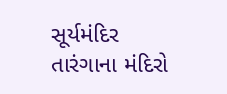સૂર્યમંદિર
તારંગાના મંદિરો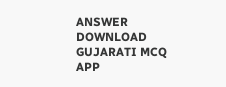ANSWER DOWNLOAD GUJARATI MCQ APP